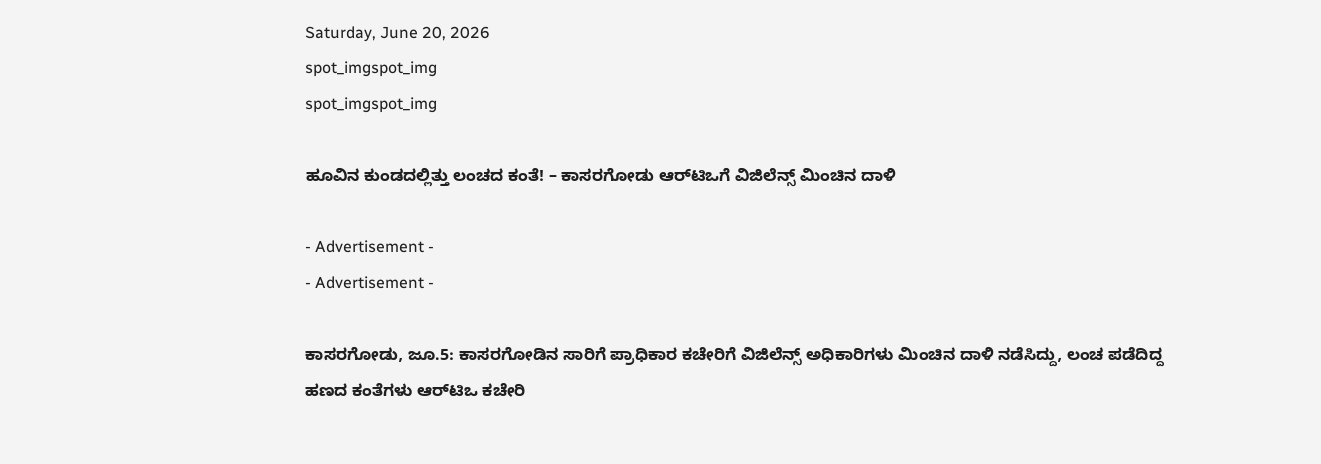Saturday, June 20, 2026
spot_imgspot_img
spot_imgspot_img

ಹೂವಿನ ಕುಂಡದಲ್ಲಿತ್ತು ಲಂಚದ ಕಂತೆ! – ಕಾಸರಗೋಡು ಆರ್‌ಟಿಒಗೆ ವಿಜಿಲೆನ್ಸ್ ಮಿಂಚಿನ ದಾಳಿ

- Advertisement -
- Advertisement -

ಕಾಸರಗೋಡು, ಜೂ.5: ಕಾಸರಗೋಡಿನ ಸಾರಿಗೆ ಪ್ರಾಧಿಕಾರ ಕಚೇರಿಗೆ ವಿಜಿಲೆನ್ಸ್ ಅಧಿಕಾರಿಗಳು ಮಿಂಚಿನ ದಾಳಿ ನಡೆಸಿದ್ದು, ಲಂಚ ಪಡೆದಿದ್ದ ಹಣದ ಕಂತೆಗಳು ಆರ್‌ಟಿಒ ಕಚೇರಿ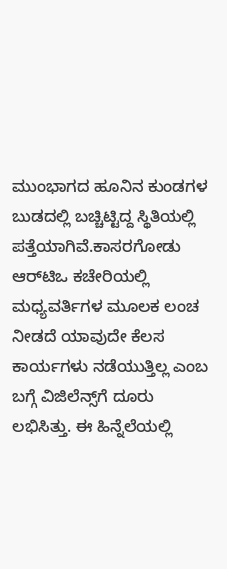ಮುಂಭಾಗದ ಹೂನಿನ ಕುಂಡಗಳ ಬುಡದಲ್ಲಿ ಬಚ್ಚಿಟ್ಟಿದ್ದ ಸ್ಥಿತಿಯಲ್ಲಿ ಪತ್ತೆಯಾಗಿವೆ.ಕಾಸರಗೋಡು ಆರ್‌ಟಿಒ ಕಚೇರಿಯಲ್ಲಿ ಮಧ್ಯವರ್ತಿಗಳ ಮೂಲಕ ಲಂಚ ನೀಡದೆ ಯಾವುದೇ ಕೆಲಸ ಕಾರ್ಯಗಳು ನಡೆಯುತ್ತಿಲ್ಲ ಎಂಬ ಬಗ್ಗೆ ವಿಜಿಲೆನ್ಸ್‌ಗೆ ದೂರು ಲಭಿಸಿತ್ತು. ಈ ಹಿನ್ನೆಲೆಯಲ್ಲಿ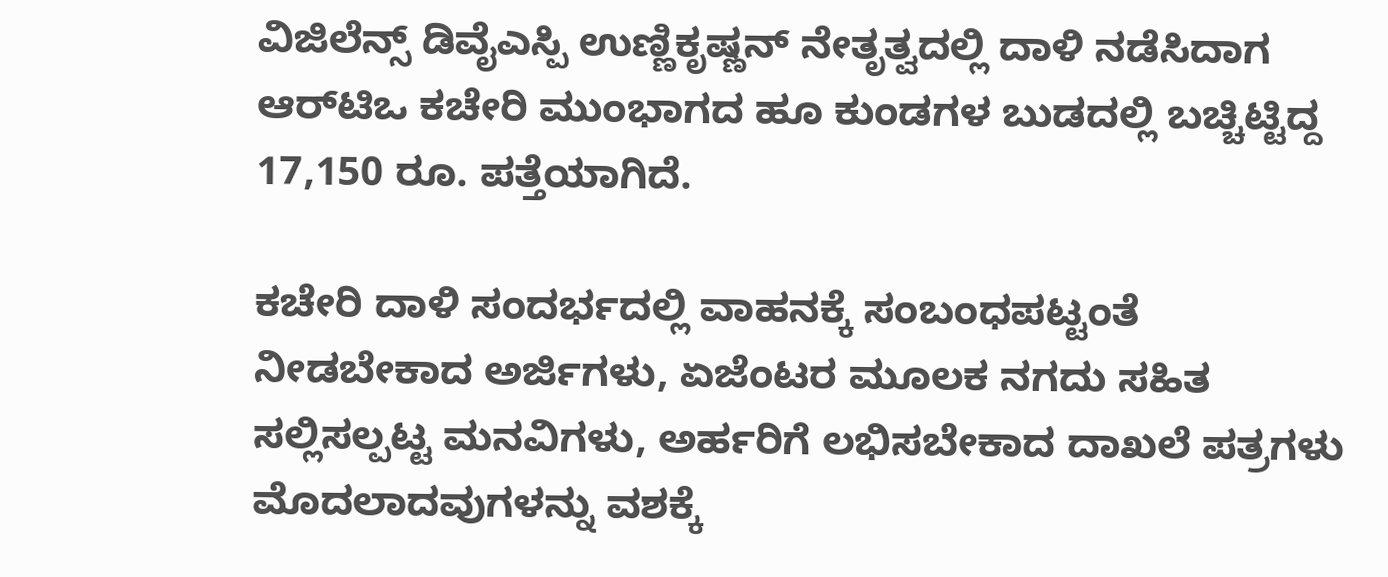ವಿಜಿಲೆನ್ಸ್ ಡಿವೈಎಸ್ಪಿ ಉಣ್ಣಿಕೃಷ್ಣನ್ ನೇತೃತ್ವದಲ್ಲಿ ದಾಳಿ ನಡೆಸಿದಾಗ ಆರ್‌ಟಿಒ ಕಚೇರಿ ಮುಂಭಾಗದ ಹೂ ಕುಂಡಗಳ ಬುಡದಲ್ಲಿ ಬಚ್ಚಿಟ್ಟಿದ್ದ 17,150 ರೂ. ಪತ್ತೆಯಾಗಿದೆ.

ಕಚೇರಿ ದಾಳಿ ಸಂದರ್ಭದಲ್ಲಿ ವಾಹನಕ್ಕೆ ಸಂಬಂಧಪಟ್ಟಂತೆ ನೀಡಬೇಕಾದ ಅರ್ಜಿಗಳು, ಏಜೆಂಟರ ಮೂಲಕ ನಗದು ಸಹಿತ ಸಲ್ಲಿಸಲ್ಪಟ್ಟ ಮನವಿಗಳು, ಅರ್ಹರಿಗೆ ಲಭಿಸಬೇಕಾದ ದಾಖಲೆ ಪತ್ರಗಳು ಮೊದಲಾದವುಗಳನ್ನು ವಶಕ್ಕೆ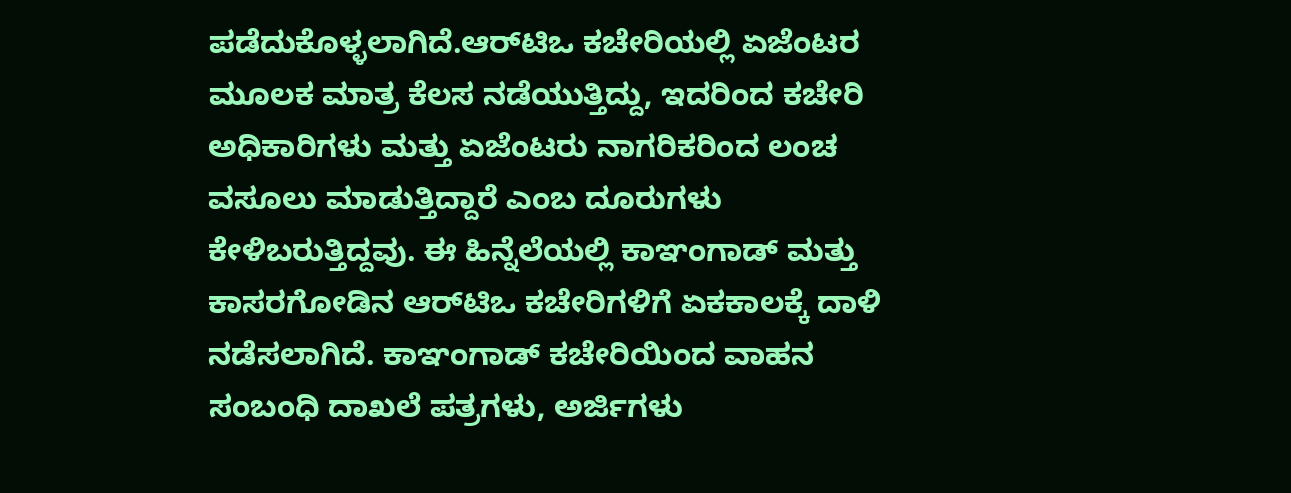ಪಡೆದುಕೊಳ್ಳಲಾಗಿದೆ.ಆರ್‌ಟಿಒ ಕಚೇರಿಯಲ್ಲಿ ಏಜೆಂಟರ ಮೂಲಕ ಮಾತ್ರ ಕೆಲಸ ನಡೆಯುತ್ತಿದ್ದು, ಇದರಿಂದ ಕಚೇರಿ ಅಧಿಕಾರಿಗಳು ಮತ್ತು ಏಜೆಂಟರು ನಾಗರಿಕರಿಂದ ಲಂಚ ವಸೂಲು ಮಾಡುತ್ತಿದ್ದಾರೆ ಎಂಬ ದೂರುಗಳು ಕೇಳಿಬರುತ್ತಿದ್ದವು. ಈ ಹಿನ್ನೆಲೆಯಲ್ಲಿ ಕಾಞಂಗಾಡ್ ಮತ್ತು ಕಾಸರಗೋಡಿನ ಆರ್‌ಟಿಒ ಕಚೇರಿಗಳಿಗೆ ಏಕಕಾಲಕ್ಕೆ ದಾಳಿ ನಡೆಸಲಾಗಿದೆ. ಕಾಞಂಗಾಡ್ ಕಚೇರಿಯಿಂದ ವಾಹನ ಸಂಬಂಧಿ ದಾಖಲೆ ಪತ್ರಗಳು, ಅರ್ಜಿಗಳು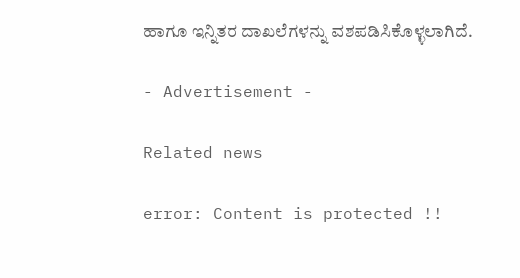ಹಾಗೂ ಇನ್ನಿತರ ದಾಖಲೆಗಳನ್ನು ವಶಪಡಿಸಿಕೊಳ್ಳಲಾಗಿದೆ.

- Advertisement -

Related news

error: Content is protected !!